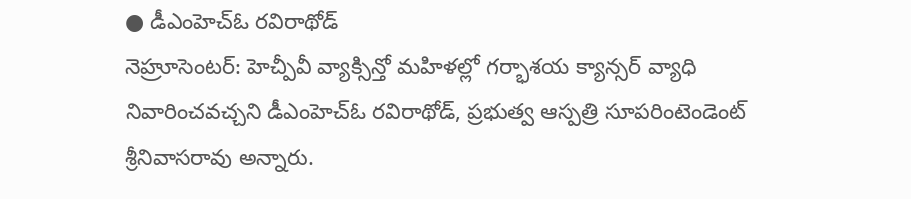● డీఎంహెచ్ఓ రవిరాథోడ్
నెహ్రూసెంటర్: హెచ్పీవీ వ్యాక్సిన్తో మహిళల్లో గర్భాశయ క్యాన్సర్ వ్యాధి నివారించవచ్చని డీఎంహెచ్ఓ రవిరాథోడ్, ప్రభుత్వ ఆస్పత్రి సూపరింటెండెంట్ శ్రీనివాసరావు అన్నారు.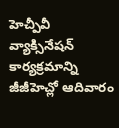హెచ్పీవీ వ్యాక్సినేషన్ కార్యక్రమాన్ని జీజీహెచ్లో ఆదివారం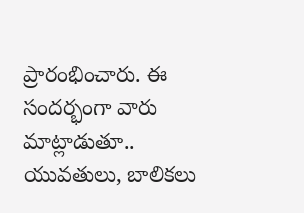ప్రారంభించారు. ఈ సందర్భంగా వారు మాట్లాడుతూ.. యువతులు, బాలికలు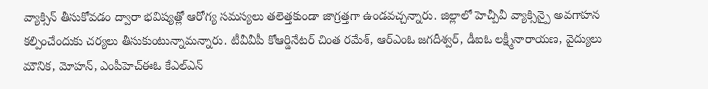వ్యాక్సిన్ తీసుకోవడం ద్వారా భవిష్యత్లో ఆరోగ్య సమస్యలు తలెత్తకుండా జాగ్రత్తగా ఉండవచ్చన్నారు. జిల్లాలో హెచ్పీవీ వ్యాక్సిన్పై అవగాహన కల్పించేందుకు చర్యలు తీసుకుంటున్నామన్నారు. టీవీవీపీ కోఆర్డినేటర్ చింత రమేశ్, ఆర్ఎంఓ జగదీశ్వర్, డీఐఓ లక్ష్మీనారాయణ, వైద్యులు మౌనిక, మోహన్, ఎంపీహెచ్ఈఓ కేఎల్ఎన్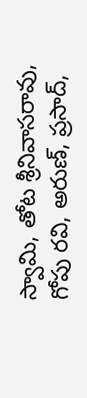స్వామి, తోట శ్రీనివాసరావు, గోపు రవి, అరుణ్, ప్రసాద్,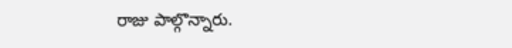రాజు పాల్గొన్నారు.